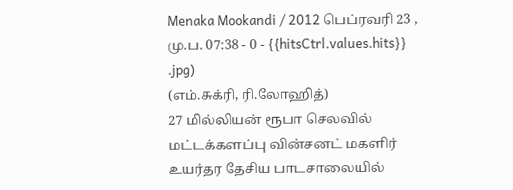Menaka Mookandi / 2012 பெப்ரவரி 23 , மு.ப. 07:38 - 0 - {{hitsCtrl.values.hits}}
.jpg)
(எம்.சுக்ரி, ரி.லோஹித்)
27 மில்லியன் ரூபா செலவில் மட்டக்களப்பு வின்சனட் மகளிர் உயர்தர தேசிய பாடசாலையில்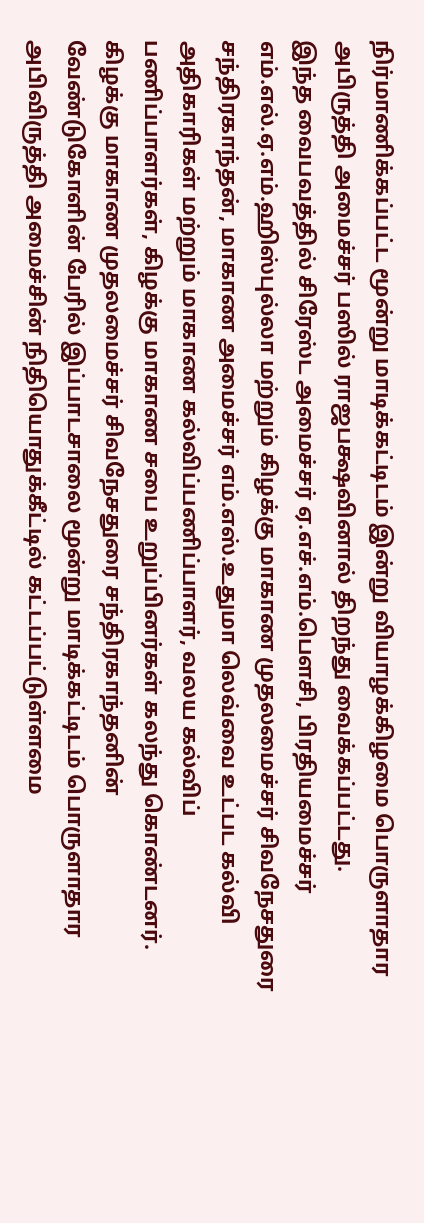நிர்மாணிக்கப்பட்ட மூன்று மாடிக்கட்டிடம் இன்று வியாழக்கிழமை பொருளாதார அபிருத்தி அமைச்சர் பஸில் ராஜபக்ஷவினால் திறந்து வைக்கப்பட்டது.
இந்த வைபவத்தில் சிரேஸ்ட அமைச்சர் ஏ.எச்.எம்.பௌசி, பிரதியமைச்சர் எம்.எல்.ஏ.எம்.ஹிஸ்புல்லா மற்றும் கிழக்கு மாகாண முதலமைச்சர் சிவநேசதுரை சந்திரகாந்தன், மாகாண அமைச்சர் எம்.எஸ்.உதுமா லெவ்வை உட்பட கல்வி அதிகாரிகள் மற்றும் மாகாண கல்விப்பணிப்பாளர், வலய கல்விப் பணிப்பாளர்கள், கிழக்கு மாகாண சபை உறுப்பினர்கள் கலந்து கொண்டனர்.
கிழக்கு மாகாண முதலமைச்சர் சிவநேசதுரை சந்திரகாந்தனின் வேண்டுகோளின் பேரில் இப்பாடசாலை மூன்று மாடிக்கட்டிடம் பொருளாதார அபிவிருத்தி அமைச்சின் நிதியொதுக்கீட்டில் கட்டப்பட்டுள்ளமை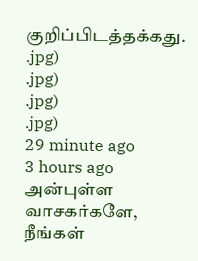குறிப்பிடத்தக்கது.
.jpg)
.jpg)
.jpg)
.jpg)
29 minute ago
3 hours ago
அன்புள்ள வாசகர்களே,
நீங்கள்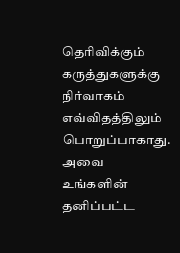தெரிவிக்கும் கருத்துகளுக்கு நிர்வாகம் எவ்விதத்திலும் பொறுப்பாகாது. அவை உங்களின் தனிப்பட்ட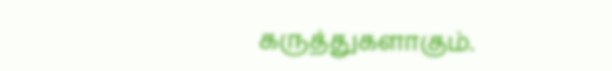கருத்துகளாகும்.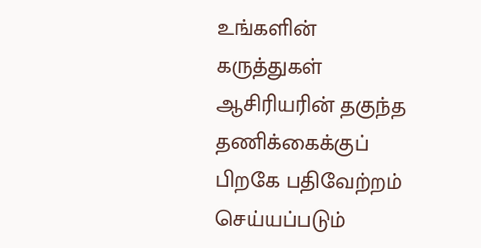உங்களின் கருத்துகள் ஆசிரியரின் தகுந்த தணிக்கைக்குப் பிறகே பதிவேற்றம் செய்யப்படும்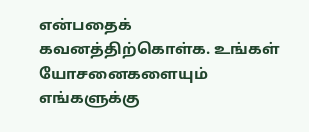என்பதைக் கவனத்திற்கொள்க. உங்கள் யோசனைகளையும் எங்களுக்கு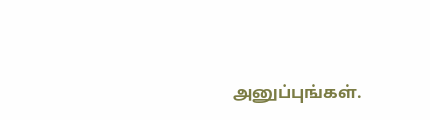அனுப்புங்கள்.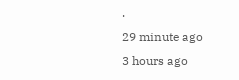.
29 minute ago
3 hours ago